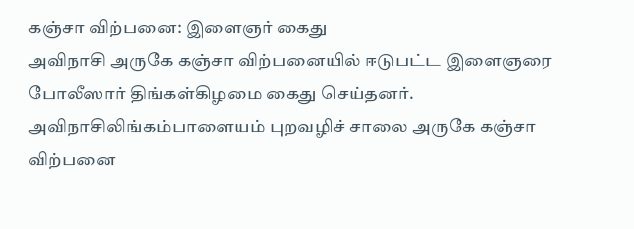கஞ்சா விற்பனை: இளைஞர் கைது
அவிநாசி அருகே கஞ்சா விற்பனையில் ஈடுபட்ட இளைஞரை போலீஸார் திங்கள்கிழமை கைது செய்தனர்.
அவிநாசிலிங்கம்பாளையம் புறவழிச் சாலை அருகே கஞ்சா விற்பனை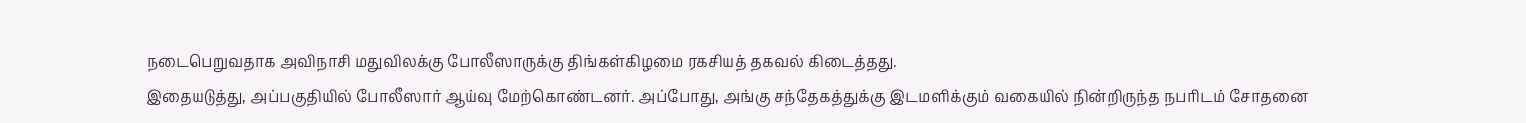நடைபெறுவதாக அவிநாசி மதுவிலக்கு போலீஸாருக்கு திங்கள்கிழமை ரகசியத் தகவல் கிடைத்தது.
இதையடுத்து, அப்பகுதியில் போலீஸார் ஆய்வு மேற்கொண்டனர். அப்போது, அங்கு சந்தேகத்துக்கு இடமளிக்கும் வகையில் நின்றிருந்த நபரிடம் சோதனை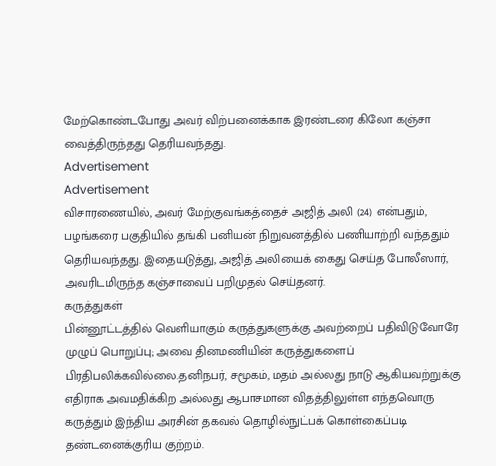மேற்கொண்டபோது அவர் விற்பனைக்காக இரண்டரை கிலோ கஞ்சா வைத்திருந்தது தெரியவந்தது.
Advertisement
Advertisement
விசாரணையில், அவர் மேற்குவங்கத்தைச் அஜித் அலி (24) என்பதும், பழங்கரை பகுதியில் தங்கி பனியன் நிறுவனத்தில் பணியாற்றி வந்ததும் தெரியவந்தது. இதையடுத்து, அஜித் அலியைக் கைது செய்த போலீஸார், அவரிடமிருந்த கஞ்சாவைப் பறிமுதல் செய்தனர்.
கருத்துகள்
பின்னூட்டத்தில் வெளியாகும் கருத்துகளுக்கு அவற்றைப் பதிவிடுவோரே முழுப் பொறுப்பு; அவை தினமணியின் கருத்துகளைப் பிரதிபலிக்கவில்லை.தனிநபர், சமூகம், மதம் அல்லது நாடு ஆகியவற்றுக்கு எதிராக அவமதிக்கிற அல்லது ஆபாசமான விதத்திலுள்ள எந்தவொரு கருத்தும் இந்திய அரசின் தகவல் தொழில்நுட்பக் கொள்கைப்படி தண்டனைக்குரிய குற்றம்.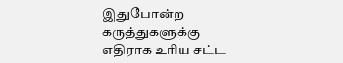இதுபோன்ற கருத்துகளுக்கு எதிராக உரிய சட்ட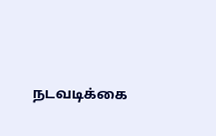நடவடிக்கை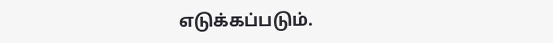எடுக்கப்படும்.